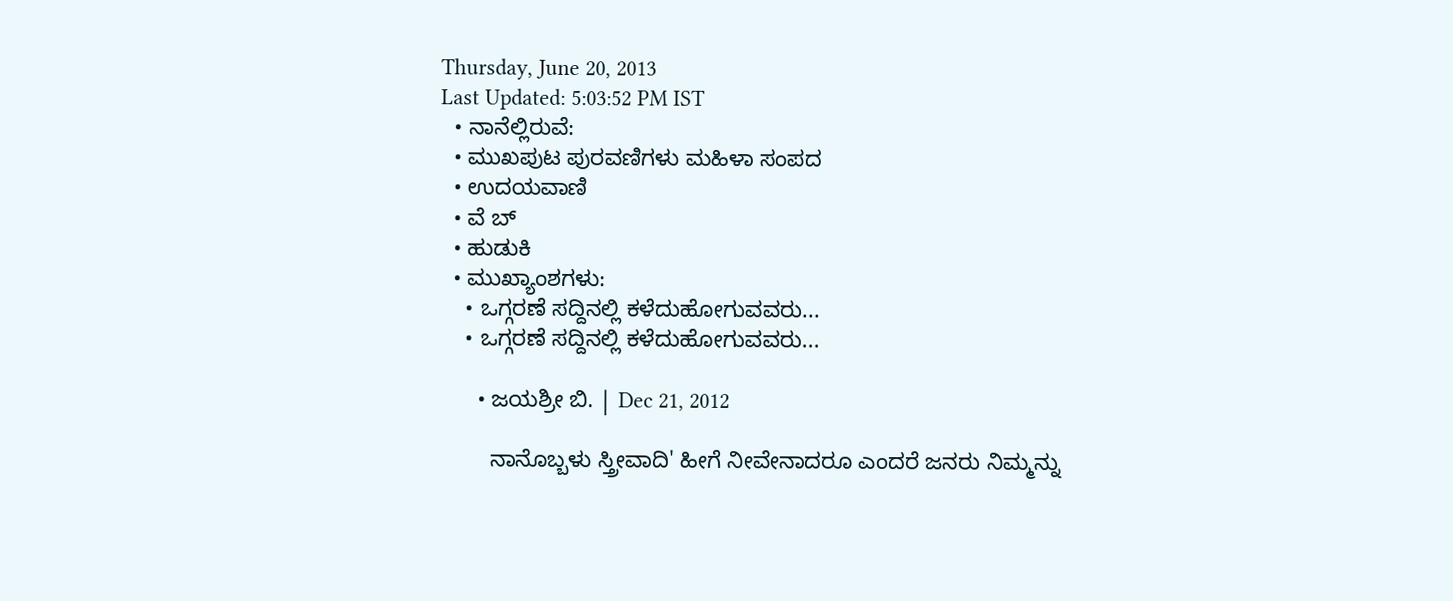Thursday, June 20, 2013
Last Updated: 5:03:52 PM IST
  • ನಾನೆಲ್ಲಿರುವೆ:
  • ಮುಖಪುಟ ಪುರವಣಿಗಳು ಮಹಿಳಾ ಸಂಪದ
  • ಉದಯವಾಣಿ
  • ವೆ ಬ್
  • ಹುಡುಕಿ
  • ಮುಖ್ಯಾಂಶಗಳು:
    • ಒಗ್ಗರಣೆ ಸದ್ದಿನಲ್ಲಿ ಕಳೆದುಹೋಗುವವರು...
    • ಒಗ್ಗರಣೆ ಸದ್ದಿನಲ್ಲಿ ಕಳೆದುಹೋಗುವವರು...

      • ಜಯಶ್ರೀ ಬಿ. | Dec 21, 2012

        ನಾನೊಬ್ಬಳು ಸ್ತ್ರೀವಾದಿ' ಹೀಗೆ ನೀವೇನಾದರೂ ಎಂದರೆ ಜನರು ನಿಮ್ಮನ್ನು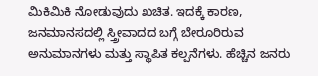ಮಿಕಿಮಿಕಿ ನೋಡುವುದು ಖಚಿತ. ಇದಕ್ಕೆ ಕಾರಣ, ಜನಮಾನಸದಲ್ಲಿ ಸ್ತ್ರೀವಾದದ ಬಗ್ಗೆ ಬೇರೂರಿರುವ ಅನುಮಾನಗಳು ಮತ್ತು ಸ್ಥಾಪಿತ ಕಲ್ಪನೆಗಳು. ಹೆಚ್ಚಿನ ಜನರು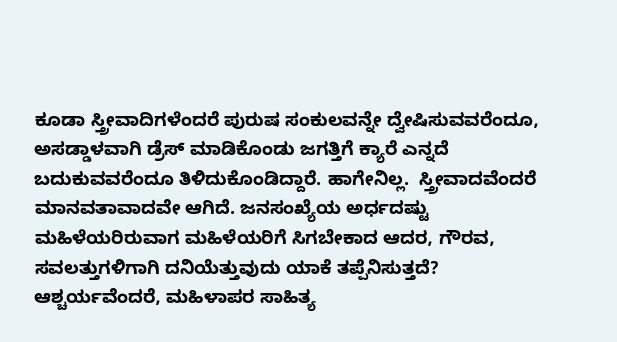ಕೂಡಾ ಸ್ತ್ರೀವಾದಿಗಳೆಂದರೆ ಪುರುಷ ಸಂಕುಲವನ್ನೇ ದ್ವೇಷಿಸುವವರೆಂದೂ, ಅಸಡ್ಡಾಳವಾಗಿ ಡ್ರೆಸ್‌ ಮಾಡಿಕೊಂಡು ಜಗತ್ತಿಗೆ ಕ್ಯಾರೆ ಎನ್ನದೆ ಬದುಕುವವರೆಂದೂ ತಿಳಿದುಕೊಂಡಿದ್ದಾರೆ. ಹಾಗೇನಿಲ್ಲ.  ಸ್ತ್ರೀವಾದವೆಂದರೆ ಮಾನವತಾವಾದವೇ ಆಗಿದೆ. ಜನಸಂಖ್ಯೆಯ ಅರ್ಧದಷ್ಟು ಮಹಿಳೆಯರಿರುವಾಗ ಮಹಿಳೆಯರಿಗೆ ಸಿಗಬೇಕಾದ ಆದರ, ಗೌರವ, ಸವಲತ್ತುಗಳಿಗಾಗಿ ದನಿಯೆತ್ತುವುದು ಯಾಕೆ ತಪ್ಪೆನಿಸುತ್ತದೆ? ಆಶ್ಚರ್ಯವೆಂದರೆ, ಮಹಿಳಾಪರ ಸಾಹಿತ್ಯ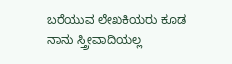ಬರೆಯುವ ಲೇಖಕಿಯರು ಕೂಡ ನಾನು ಸ್ತ್ರೀವಾದಿಯಲ್ಲ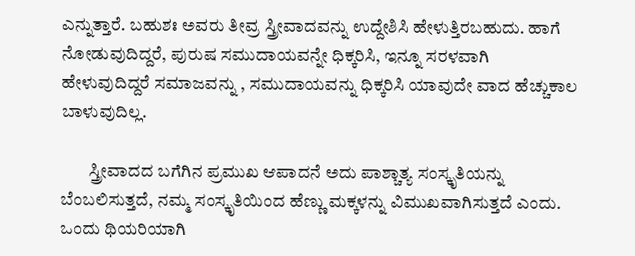ಎನ್ನುತ್ತಾರೆ. ಬಹುಶಃ ಅವರು ತೀವ್ರ ಸ್ತ್ರೀವಾದವನ್ನು ಉದ್ದೇಶಿಸಿ ಹೇಳುತ್ತಿರಬಹುದು. ಹಾಗೆ ನೋಡುವುದಿದ್ದರೆ, ಪುರುಷ ಸಮುದಾಯವನ್ನೇ ಧಿಕ್ಕರಿಸಿ, ಇನ್ನೂ ಸರಳವಾಗಿ ಹೇಳುವುದಿದ್ದರೆ ಸಮಾಜವನ್ನು , ಸಮುದಾಯವನ್ನು ಧಿಕ್ಕರಿಸಿ ಯಾವುದೇ ವಾದ ಹೆಚ್ಚುಕಾಲ ಬಾಳುವುದಿಲ್ಲ.

        ಸ್ತ್ರೀವಾದದ ಬಗೆಗಿನ ಪ್ರಮುಖ ಆಪಾದನೆ ಅದು ಪಾಶ್ಚಾತ್ಯ ಸಂಸ್ಕೃತಿಯನ್ನು ಬೆಂಬಲಿಸುತ್ತದೆ, ನಮ್ಮ ಸಂಸ್ಕೃತಿಯಿಂದ ಹೆಣ್ಣು ಮಕ್ಕಳನ್ನು ವಿಮುಖವಾಗಿಸುತ್ತದೆ ಎಂದು. ಒಂದು ಥಿಯರಿಯಾಗಿ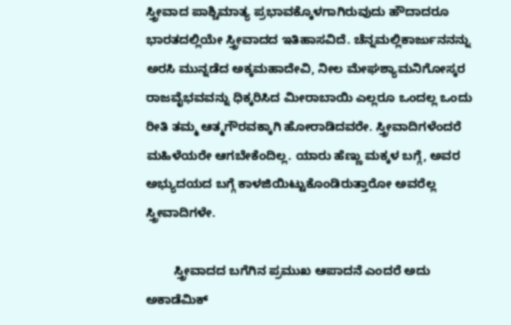ಸ್ತ್ರೀವಾದ ಪಾಶ್ಚಿಮಾತ್ಯ ಪ್ರಭಾವಕ್ಕೊಳಗಾಗಿರುವುದು ಹೌದಾದರೂ ಭಾರತದಲ್ಲಿಯೇ ಸ್ತ್ರೀವಾದದ ಇತಿಹಾಸವಿದೆ. ಚೆನ್ನಮಲ್ಲಿಕಾರ್ಜುನನನ್ನು ಅರಸಿ ಮುನ್ನಡೆದ ಅಕ್ಕಮಹಾದೇವಿ, ನೀಲ ಮೇಘಶ್ಯಾಮನಿಗೋಸ್ಕರ ರಾಜವೈಭವವನ್ನು ಧಿಕ್ಕರಿಸಿದ ಮೀರಾಬಾಯಿ ಎಲ್ಲರೂ ಒಂದಲ್ಲ ಒಂದು ರೀತಿ ತಮ್ಮ ಆತ್ಮಗೌರವಕ್ಕಾಗಿ ಹೋರಾಡಿದವರೇ. ಸ್ತ್ರೀವಾದಿಗಳೆಂದರೆ ಮಹಿಳೆಯರೇ ಆಗಬೇಕೆಂದಿಲ್ಲ. ಯಾರು ಹೆಣ್ಣು ಮಕ್ಕಳ ಬಗ್ಗೆ, ಅವರ ಅಭ್ಯುದಯದ ಬಗ್ಗೆ ಕಾಳಜಿಯಿಟ್ಟುಕೊಂಡಿರುತ್ತಾರೋ ಅವರೆಲ್ಲ ಸ್ತ್ರೀವಾದಿಗಳೇ.

        ಸ್ತ್ರೀವಾದದ ಬಗೆಗಿನ ಪ್ರಮುಖ ಆಪಾದನೆ ಎಂದರೆ ಅದು ಅಕಾಡೆಮಿಕ್‌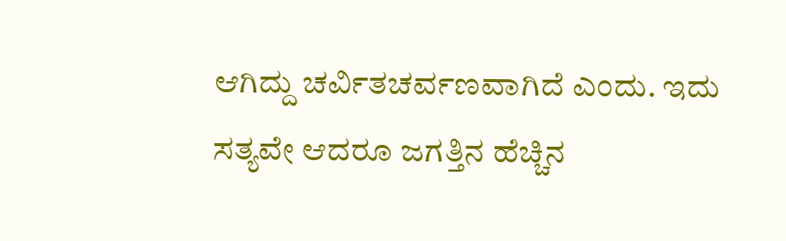ಆಗಿದ್ದು ಚರ್ವಿತಚರ್ವಣವಾಗಿದೆ ಎಂದು. ಇದು ಸತ್ಯವೇ ಆದರೂ ಜಗತ್ತಿನ ಹೆಚ್ಚಿನ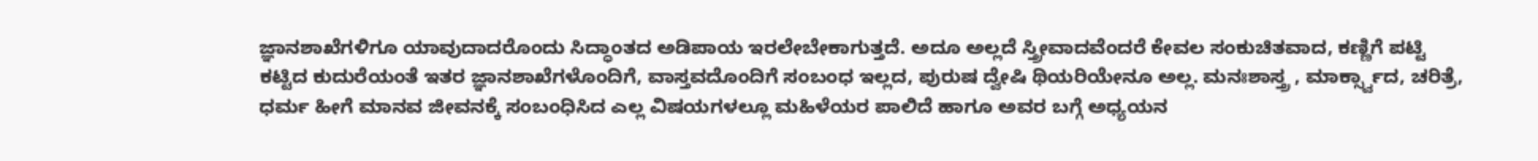ಜ್ಞಾನಶಾಖೆಗಳಿಗೂ ಯಾವುದಾದರೊಂದು ಸಿದ್ಧಾಂತದ ಅಡಿಪಾಯ ಇರಲೇಬೇಕಾಗುತ್ತದೆ. ಅದೂ ಅಲ್ಲದೆ ಸ್ತ್ರೀವಾದವೆಂದರೆ ಕೇವಲ ಸಂಕುಚಿತವಾದ, ಕಣ್ಣಿಗೆ ಪಟ್ಟಿ ಕಟ್ಟಿದ ಕುದುರೆಯಂತೆ ಇತರ ಜ್ಞಾನಶಾಖೆಗಳೊಂದಿಗೆ, ವಾಸ್ತವದೊಂದಿಗೆ ಸಂಬಂಧ ಇಲ್ಲದ, ಪುರುಷ ದ್ವೇಷಿ ಥಿಯರಿಯೇನೂ ಅಲ್ಲ. ಮನಃಶಾಸ್ತ್ರ , ಮಾರ್ಕ್ಸ್ವಾದ, ಚರಿತ್ರೆ, ಧರ್ಮ ಹೀಗೆ ಮಾನವ ಜೀವನಕ್ಕೆ ಸಂಬಂಧಿಸಿದ ಎಲ್ಲ ವಿಷಯಗಳಲ್ಲೂ ಮಹಿಳೆಯರ ಪಾಲಿದೆ ಹಾಗೂ ಅವರ ಬಗ್ಗೆ ಅಧ್ಯಯನ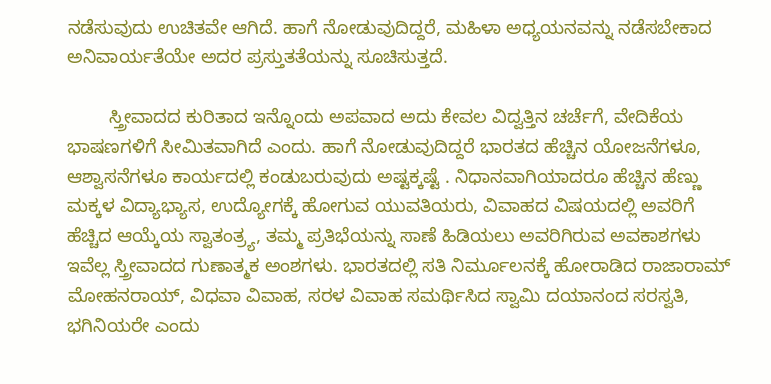ನಡೆಸುವುದು ಉಚಿತವೇ ಆಗಿದೆ. ಹಾಗೆ ನೋಡುವುದಿದ್ದರೆ, ಮಹಿಳಾ ಅಧ್ಯಯನವನ್ನು ನಡೆಸಬೇಕಾದ ಅನಿವಾರ್ಯತೆಯೇ ಅದರ ಪ್ರಸ್ತುತತೆಯನ್ನು ಸೂಚಿಸುತ್ತದೆ.

        ಸ್ತ್ರೀವಾದದ ಕುರಿತಾದ ಇನ್ನೊಂದು ಅಪವಾದ ಅದು ಕೇವಲ ವಿದ್ವತ್ತಿನ ಚರ್ಚೆಗೆ, ವೇದಿಕೆಯ ಭಾಷಣಗಳಿಗೆ ಸೀಮಿತವಾಗಿದೆ ಎಂದು. ಹಾಗೆ ನೋಡುವುದಿದ್ದರೆ ಭಾರತದ ಹೆಚ್ಚಿನ ಯೋಜನೆಗಳೂ, ಆಶ್ವಾಸನೆಗಳೂ ಕಾರ್ಯದಲ್ಲಿ ಕಂಡುಬರುವುದು ಅಷ್ಟಕ್ಕಷ್ಟೆ . ನಿಧಾನವಾಗಿಯಾದರೂ ಹೆಚ್ಚಿನ ಹೆಣ್ಣು ಮಕ್ಕಳ ವಿದ್ಯಾಭ್ಯಾಸ, ಉದ್ಯೋಗಕ್ಕೆ ಹೋಗುವ ಯುವತಿಯರು, ವಿವಾಹದ ವಿಷಯದಲ್ಲಿ ಅವರಿಗೆ ಹೆಚ್ಚಿದ ಆಯ್ಕೆಯ ಸ್ವಾತಂತ್ರ್ಯ, ತಮ್ಮ ಪ್ರತಿಭೆಯನ್ನು ಸಾಣೆ ಹಿಡಿಯಲು ಅವರಿಗಿರುವ ಅವಕಾಶಗಳು ಇವೆಲ್ಲ ಸ್ತ್ರೀವಾದದ ಗುಣಾತ್ಮಕ ಅಂಶಗಳು. ಭಾರತದಲ್ಲಿ ಸತಿ ನಿರ್ಮೂಲನಕ್ಕೆ ಹೋರಾಡಿದ ರಾಜಾರಾಮ್‌ ಮೋಹನರಾಯ್‌, ವಿಧವಾ ವಿವಾಹ, ಸರಳ ವಿವಾಹ ಸಮರ್ಥಿಸಿದ ಸ್ವಾಮಿ ದಯಾನಂದ ಸರಸ್ವತಿ, ಭಗಿನಿಯರೇ ಎಂದು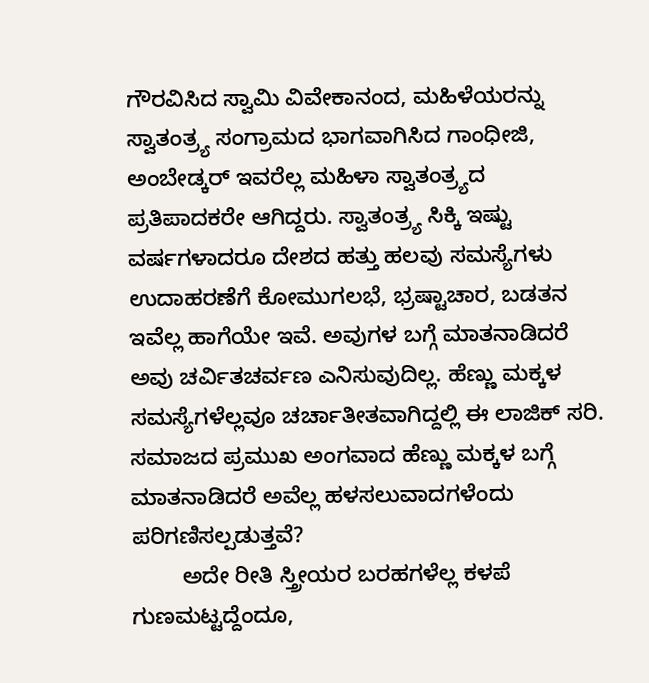ಗೌರವಿಸಿದ ಸ್ವಾಮಿ ವಿವೇಕಾನಂದ, ಮಹಿಳೆಯರನ್ನು ಸ್ವಾತಂತ್ರ್ಯ ಸಂಗ್ರಾಮದ ಭಾಗವಾಗಿಸಿದ ಗಾಂಧೀಜಿ, ಅಂಬೇಡ್ಕರ್‌ ಇವರೆಲ್ಲ ಮಹಿಳಾ ಸ್ವಾತಂತ್ರ್ಯದ ಪ್ರತಿಪಾದಕರೇ ಆಗಿದ್ದರು. ಸ್ವಾತಂತ್ರ್ಯ ಸಿಕ್ಕಿ ಇಷ್ಟು ವರ್ಷಗಳಾದರೂ ದೇಶದ ಹತ್ತು ಹಲವು ಸಮಸ್ಯೆಗಳು ಉದಾಹರಣೆಗೆ ಕೋಮುಗಲಭೆ, ಭ್ರಷ್ಟಾಚಾರ, ಬಡತನ ಇವೆಲ್ಲ ಹಾಗೆಯೇ ಇವೆ. ಅವುಗಳ ಬಗ್ಗೆ ಮಾತನಾಡಿದರೆ ಅವು ಚರ್ವಿತಚರ್ವಣ ಎನಿಸುವುದಿಲ್ಲ. ಹೆಣ್ಣು ಮಕ್ಕಳ ಸಮಸ್ಯೆಗಳೆಲ್ಲವೂ ಚರ್ಚಾತೀತವಾಗಿದ್ದಲ್ಲಿ ಈ ಲಾಜಿಕ್‌ ಸರಿ. ಸಮಾಜದ ಪ್ರಮುಖ ಅಂಗವಾದ ಹೆಣ್ಣು ಮಕ್ಕಳ ಬಗ್ಗೆ ಮಾತನಾಡಿದರೆ ಅವೆಲ್ಲ ಹಳಸಲುವಾದಗಳೆಂದು ಪರಿಗಣಿಸಲ್ಪಡುತ್ತವೆ?
        ಅದೇ ರೀತಿ ಸ್ತ್ರೀಯರ ಬರಹಗಳೆಲ್ಲ ಕಳಪೆ ಗುಣಮಟ್ಟದ್ದೆಂದೂ,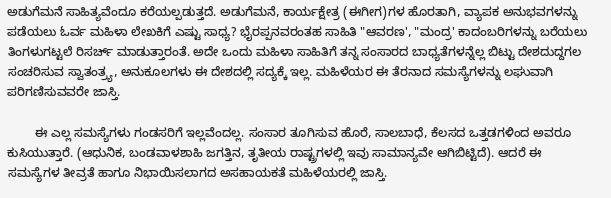ಅಡುಗೆಮನೆ ಸಾಹಿತ್ಯವೆಂದೂ ಕರೆಯಲ್ಪಡುತ್ತದೆ. ಅಡುಗೆಮನೆ, ಕಾರ್ಯಕ್ಷೇತ್ರ (ಈಗೀಗ)ಗಳ ಹೊರತಾಗಿ, ವ್ಯಾಪಕ ಅನುಭವಗಳನ್ನು ಪಡೆಯಲು ಓರ್ವ ಮಹಿಳಾ ಲೇಖಕಿಗೆ ಎಷ್ಟು ಸಾಧ್ಯ? ಭೈರಪ್ಪನವರಂತಹ ಸಾಹಿತಿ "ಆವರಣ', "ಮಂದ್ರ' ಕಾದಂಬರಿಗಳನ್ನು ಬರೆಯಲು ತಿಂಗಳುಗಟ್ಟಲೆ ರಿಸರ್ಚ್‌ ಮಾಡುತ್ತಾರಂತೆ. ಅದೇ ಒಂದು ಮಹಿಳಾ ಸಾಹಿತಿಗೆ ತನ್ನ ಸಂಸಾರದ ಬಾಧ್ಯತೆಗಳನ್ನೆಲ್ಲ ಬಿಟ್ಟು ದೇಶದುದ್ದಗಲ ಸಂಚರಿಸುವ ಸ್ವಾತಂತ್ರ್ಯ, ಅನುಕೂಲಗಳು ಈ ದೇಶದಲ್ಲಿ ಸದ್ಯಕ್ಕೆ ಇಲ್ಲ. ಮಹಿಳೆಯರ ಈ ತೆರನಾದ ಸಮಸ್ಯೆಗಳನ್ನು ಲಘುವಾಗಿ ಪರಿಗಣಿಸುವವರೇ ಜಾಸ್ತಿ.

        ಈ ಎಲ್ಲ ಸಮಸ್ಯೆಗಳು ಗಂಡಸರಿಗೆ ಇಲ್ಲವೆಂದಲ್ಲ. ಸಂಸಾರ ತೂಗಿಸುವ ಹೊರೆ, ಸಾಲಬಾಧೆ, ಕೆಲಸದ ಒತ್ತಡಗಳಿಂದ ಅವರೂ ಕುಸಿಯುತ್ತಾರೆ. (ಆಧುನಿಕ, ಬಂಡವಾಳಶಾಹಿ ಜಗತ್ತಿನ, ತೃತೀಯ ರಾಷ್ಟ್ರಗಳಲ್ಲಿ ಇವು ಸಾಮಾನ್ಯವೇ ಆಗಿಬಿಟ್ಟಿದೆ). ಆದರೆ ಈ ಸಮಸ್ಯೆಗಳ ತೀವ್ರತೆ ಹಾಗೂ ನಿಭಾಯಿಸಲಾಗದ ಅಸಹಾಯಕತೆ ಮಹಿಳೆಯರಲ್ಲಿ ಜಾಸ್ತಿ.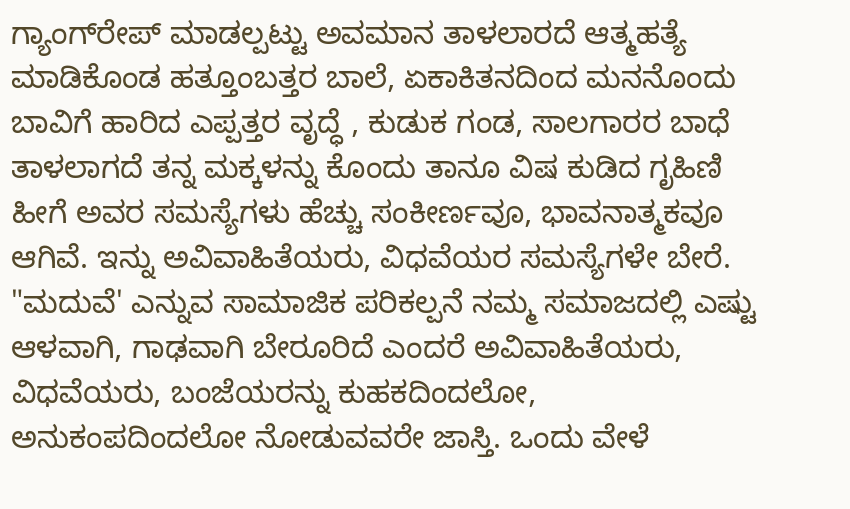ಗ್ಯಾಂಗ್‌ರೇಪ್‌ ಮಾಡಲ್ಪಟ್ಟು ಅವಮಾನ ತಾಳಲಾರದೆ ಆತ್ಮಹತ್ಯೆ ಮಾಡಿಕೊಂಡ ಹತ್ತೂಂಬತ್ತರ ಬಾಲೆ, ಏಕಾಕಿತನದಿಂದ ಮನನೊಂದು ಬಾವಿಗೆ ಹಾರಿದ ಎಪ್ಪತ್ತರ ವೃದ್ಧೆ , ಕುಡುಕ ಗಂಡ, ಸಾಲಗಾರರ ಬಾಧೆ ತಾಳಲಾಗದೆ ತನ್ನ ಮಕ್ಕಳನ್ನು ಕೊಂದು ತಾನೂ ವಿಷ ಕುಡಿದ ಗೃಹಿಣಿ ಹೀಗೆ ಅವರ ಸಮಸ್ಯೆಗಳು ಹೆಚ್ಚು ಸಂಕೀರ್ಣವೂ, ಭಾವನಾತ್ಮಕವೂ ಆಗಿವೆ. ಇನ್ನು ಅವಿವಾಹಿತೆಯರು, ವಿಧವೆಯರ ಸಮಸ್ಯೆಗಳೇ ಬೇರೆ. "ಮದುವೆ' ಎನ್ನುವ ಸಾಮಾಜಿಕ ಪರಿಕಲ್ಪನೆ ನಮ್ಮ ಸಮಾಜದಲ್ಲಿ ಎಷ್ಟು ಆಳವಾಗಿ, ಗಾಢವಾಗಿ ಬೇರೂರಿದೆ ಎಂದರೆ ಅವಿವಾಹಿತೆಯರು, ವಿಧವೆಯರು, ಬಂಜೆಯರನ್ನು ಕುಹಕದಿಂದಲೋ, ಅನುಕಂಪದಿಂದಲೋ ನೋಡುವವರೇ ಜಾಸ್ತಿ. ಒಂದು ವೇಳೆ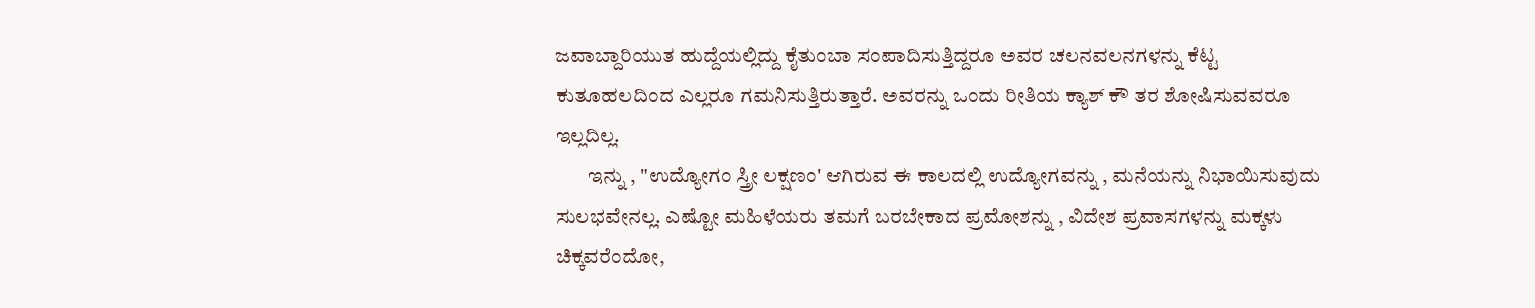ಜವಾಬ್ದಾರಿಯುತ ಹುದ್ದೆಯಲ್ಲಿದ್ದು ಕೈತುಂಬಾ ಸಂಪಾದಿಸುತ್ತಿದ್ದರೂ ಅವರ ಚಲನವಲನಗಳನ್ನು ಕೆಟ್ಟ ಕುತೂಹಲದಿಂದ ಎಲ್ಲರೂ ಗಮನಿಸುತ್ತಿರುತ್ತಾರೆ. ಅವರನ್ನು ಒಂದು ರೀತಿಯ ಕ್ಯಾಶ್‌ ಕೌ ತರ ಶೋಷಿಸುವವರೂ ಇಲ್ಲದಿಲ್ಲ.
        ಇನ್ನು , "ಉದ್ಯೋಗಂ ಸ್ತ್ರೀ ಲಕ್ಷಣಂ' ಆಗಿರುವ ಈ ಕಾಲದಲ್ಲಿ ಉದ್ಯೋಗವನ್ನು , ಮನೆಯನ್ನು ನಿಭಾಯಿಸುವುದು ಸುಲಭವೇನಲ್ಲ. ಎಷ್ಟೋ ಮಹಿಳೆಯರು ತಮಗೆ ಬರಬೇಕಾದ ಪ್ರಮೋಶನ್ನು , ವಿದೇಶ ಪ್ರವಾಸಗಳನ್ನು ಮಕ್ಕಳು ಚಿಕ್ಕವರೆಂದೋ,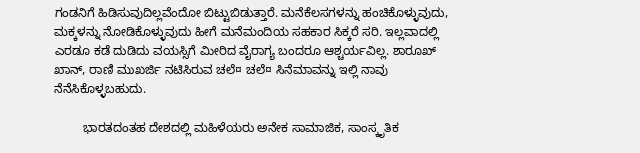ಗಂಡನಿಗೆ ಹಿಡಿಸುವುದಿಲ್ಲವೆಂದೋ ಬಿಟ್ಟುಬಿಡುತ್ತಾರೆ. ಮನೆಕೆಲಸಗಳನ್ನು ಹಂಚಿಕೊಳ್ಳುವುದು, ಮಕ್ಕಳನ್ನು ನೋಡಿಕೊಳ್ಳುವುದು ಹೀಗೆ ಮನೆಮಂದಿಯ ಸಹಕಾರ ಸಿಕ್ಕರೆ ಸರಿ. ಇಲ್ಲವಾದಲ್ಲಿ ಎರಡೂ ಕಡೆ ದುಡಿದು ವಯಸ್ಸಿಗೆ ಮೀರಿದ ವೈರಾಗ್ಯ ಬಂದರೂ ಆಶ್ಚರ್ಯವಿಲ್ಲ. ಶಾರೂಖ್‌ ಖಾನ್‌, ರಾಣಿ ಮುಖರ್ಜಿ ನಟಿಸಿರುವ ಚಲೆ¤ ಚಲೆ¤ ಸಿನೆಮಾವನ್ನು ಇಲ್ಲಿ ನಾವು ನೆನೆಸಿಕೊಳ್ಳಬಹುದು.

        ಭಾರತದಂತಹ ದೇಶದಲ್ಲಿ ಮಹಿಳೆಯರು ಅನೇಕ ಸಾಮಾಜಿಕ, ಸಾಂಸ್ಕೃತಿಕ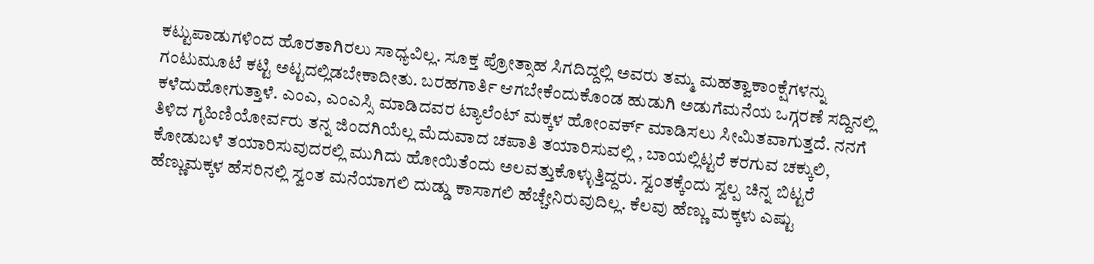ಕಟ್ಟುಪಾಡುಗಳಿಂದ ಹೊರತಾಗಿರಲು ಸಾಧ್ಯವಿಲ್ಲ. ಸೂಕ್ತ ಪ್ರೋತ್ಸಾಹ ಸಿಗದಿದ್ದಲ್ಲಿ ಅವರು ತಮ್ಮ ಮಹತ್ವಾಕಾಂಕ್ಷೆಗಳನ್ನು ಗಂಟುಮೂಟೆ ಕಟ್ಟಿ ಅಟ್ಟದಲ್ಲಿಡಬೇಕಾದೀತು. ಬರಹಗಾರ್ತಿ ಆಗಬೇಕೆಂದುಕೊಂಡ ಹುಡುಗಿ ಅಡುಗೆಮನೆಯ ಒಗ್ಗರಣೆ ಸದ್ದಿನಲ್ಲಿ ಕಳೆದುಹೋಗುತ್ತಾಳೆ. ಎಂಎ, ಎಂಎಸ್ಸಿ ಮಾಡಿದವರ ಟ್ಯಾಲೆಂಟ್‌ ಮಕ್ಕಳ ಹೋಂವರ್ಕ್‌ ಮಾಡಿಸಲು ಸೀಮಿತವಾಗುತ್ತದೆ. ನನಗೆ ತಿಳಿದ ಗೃಹಿಣಿಯೋರ್ವರು ತನ್ನ ಜಿಂದಗಿಯೆಲ್ಲ ಮೆದುವಾದ ಚಪಾತಿ ತಯಾರಿಸುವಲ್ಲಿ , ಬಾಯಲ್ಲಿಟ್ಟರೆ ಕರಗುವ ಚಕ್ಕುಲಿ, ಕೋಡುಬಳೆ ತಯಾರಿಸುವುದರಲ್ಲಿ ಮುಗಿದು ಹೋಯಿತೆಂದು ಅಲವತ್ತುಕೊಳ್ಳುತ್ತಿದ್ದರು. ಸ್ವಂತಕ್ಕೆಂದು ಸ್ವಲ್ಪ ಚಿನ್ನ ಬಿಟ್ಟರೆ ಹೆಣ್ಣುಮಕ್ಕಳ ಹೆಸರಿನಲ್ಲಿ ಸ್ವಂತ ಮನೆಯಾಗಲಿ ದುಡ್ಡು ಕಾಸಾಗಲಿ ಹೆಚ್ಚೇನಿರುವುದಿಲ್ಲ. ಕೆಲವು ಹೆಣ್ಣು ಮಕ್ಕಳು ಎಷ್ಟು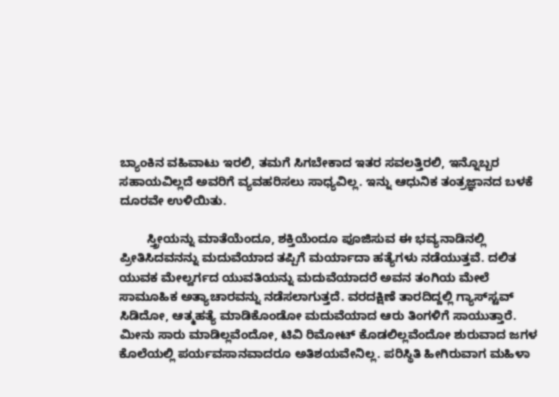ಬ್ಯಾಂಕಿನ ವಹಿವಾಟು ಇರಲಿ, ತಮಗೆ ಸಿಗಬೇಕಾದ ಇತರ ಸವಲತ್ತಿರಲಿ, ಇನ್ನೊಬ್ಬರ ಸಹಾಯವಿಲ್ಲದೆ ಅವರಿಗೆ ವ್ಯವಹರಿಸಲು ಸಾಧ್ಯವಿಲ್ಲ. ಇನ್ನು ಆಧುನಿಕ ತಂತ್ರಜ್ಞಾನದ ಬಳಕೆ ದೂರವೇ ಉಳಿಯಿತು.

        ಸ್ತ್ರೀಯನ್ನು ಮಾತೆಯೆಂದೂ, ಶಕ್ತಿಯೆಂದೂ ಪೂಜಿಸುವ ಈ ಭವ್ಯನಾಡಿನಲ್ಲಿ ಪ್ರೀತಿಸಿದವನನ್ನು ಮದುವೆಯಾದ ತಪ್ಪಿಗೆ ಮರ್ಯಾದಾ ಹತ್ಯೆಗಳು ನಡೆಯುತ್ತವೆ. ದಲಿತ ಯುವಕ ಮೇಲ್ವರ್ಗದ ಯುವತಿಯನ್ನು ಮದುವೆಯಾದರೆ ಅವನ ತಂಗಿಯ ಮೇಲೆ ಸಾಮೂಹಿಕ ಅತ್ಯಾಚಾರವನ್ನು ನಡೆಸಲಾಗುತ್ತದೆ. ವರದಕ್ಷಿಣೆ ತಾರದಿದ್ದಲ್ಲಿ ಗ್ಯಾಸ್‌ಸ್ಟವ್‌ ಸಿಡಿದೋ, ಆತ್ಮಹತ್ಯೆ ಮಾಡಿಕೊಂಡೋ ಮದುವೆಯಾದ ಆರು ತಿಂಗಳಿಗೆ ಸಾಯುತ್ತಾರೆ. ಮೀನು ಸಾರು ಮಾಡಿಲ್ಲವೆಂದೋ, ಟಿವಿ ರಿಮೋಟ್‌ ಕೊಡಲಿಲ್ಲವೆಂದೋ ಶುರುವಾದ ಜಗಳ ಕೊಲೆಯಲ್ಲಿ ಪರ್ಯವಸಾನವಾದರೂ ಅತಿಶಯವೇನಿಲ್ಲ. ಪರಿಸ್ಥಿತಿ ಹೀಗಿರುವಾಗ ಮಹಿಳಾ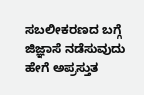ಸಬಲೀಕರಣದ ಬಗ್ಗೆ ಜಿಜ್ಞಾಸೆ ನಡೆಸುವುದು ಹೇಗೆ ಅಪ್ರಸ್ತುತ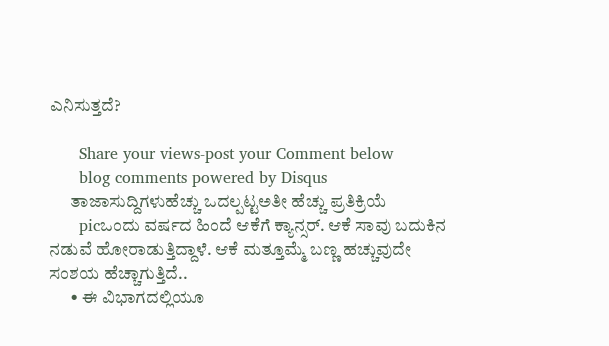ಎನಿಸುತ್ತದೆ?

      Share your views-post your Comment below
      blog comments powered by Disqus
      ತಾಜಾಸುದ್ದಿಗಳುಹೆಚ್ಚು ಒದಲ್ಪಟ್ಟಅತೀ ಹೆಚ್ಚು ಪ್ರತಿಕ್ರಿಯೆ
      picಒಂದು ವರ್ಷದ ಹಿಂದೆ ಆಕೆಗೆ ಕ್ಯಾನ್ಸರ್‌. ಆಕೆ ಸಾವು ಬದುಕಿನ ನಡುವೆ ಹೋರಾಡುತ್ತಿದ್ದಾಳೆ. ಆಕೆ ಮತ್ತೂಮ್ಮೆ ಬಣ್ಣ ಹಚ್ಚುವುದೇ ಸಂಶಯ ಹೆಚ್ಚಾಗುತ್ತಿದೆ..
      • ಈ ವಿಭಾಗದಲ್ಲಿಯೂ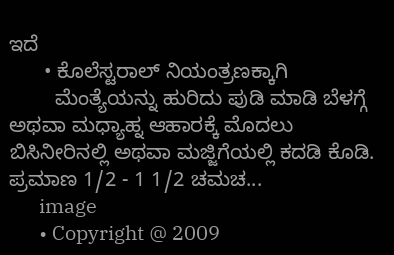ಇದೆ
      • ಕೊಲೆಸ್ಟರಾಲ್‌ ನಿಯಂತ್ರಣಕ್ಕಾಗಿ
        ಮೆಂತ್ಯೆಯನ್ನು ಹುರಿದು ಪುಡಿ ಮಾಡಿ ಬೆಳಗ್ಗೆ ಅಥವಾ ಮಧ್ಯಾಹ್ನ ಆಹಾರಕ್ಕೆ ಮೊದಲು ಬಿಸಿನೀರಿನಲ್ಲಿ ಅಥವಾ ಮಜ್ಜಿಗೆಯಲ್ಲಿ ಕದಡಿ ಕೊಡಿ. ಪ್ರಮಾಣ 1/2 - 1 1/2 ಚಮಚ...
      image
      • Copyright @ 2009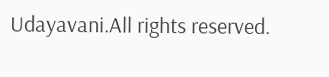Udayavani.All rights reserved.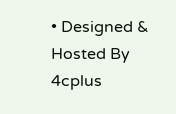• Designed & Hosted By 4cplus